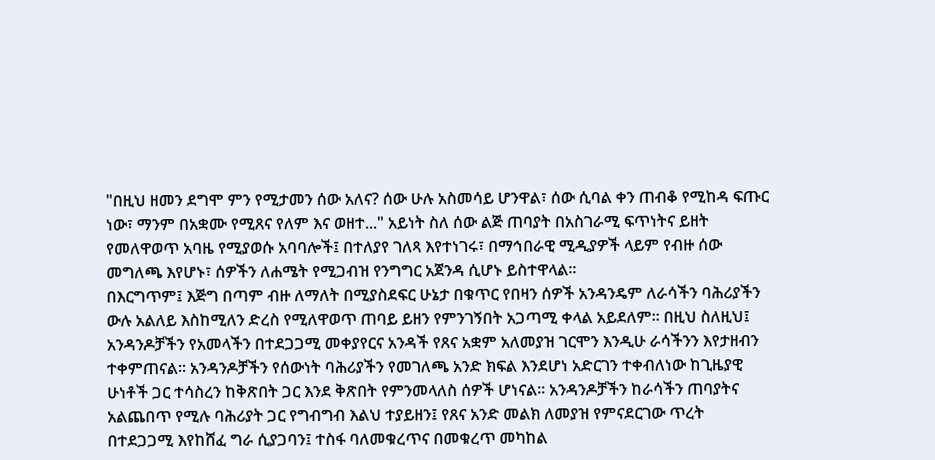"በዚህ ዘመን ደግሞ ምን የሚታመን ሰው አለና? ሰው ሁሉ አስመሳይ ሆንዋል፣ ሰው ሲባል ቀን ጠብቆ የሚከዳ ፍጡር ነው፣ ማንም በአቋሙ የሚጸና የለም እና ወዘተ..." አይነት ስለ ሰው ልጅ ጠባያት በአስገራሚ ፍጥነትና ይዘት የመለዋወጥ አባዜ የሚያወሱ አባባሎች፤ በተለያየ ገለጻ እየተነገሩ፣ በማኅበራዊ ሚዲያዎች ላይም የብዙ ሰው መግለጫ እየሆኑ፣ ሰዎችን ለሐሜት የሚጋብዝ የንግግር አጀንዳ ሲሆኑ ይስተዋላል፡፡
በእርግጥም፤ እጅግ በጣም ብዙ ለማለት በሚያስደፍር ሁኔታ በቁጥር የበዛን ሰዎች አንዳንዴም ለራሳችን ባሕሪያችን ውሉ አልለይ እስከሚለን ድረስ የሚለዋወጥ ጠባይ ይዘን የምንገኝበት አጋጣሚ ቀላል አይደለም፡፡ በዚህ ስለዚህ፤ አንዳንዶቻችን የአመላችን በተደጋጋሚ መቀያየርና አንዳች የጸና አቋም አለመያዝ ገርሞን እንዲሁ ራሳችንን እየታዘብን ተቀምጠናል፡፡ አንዳንዶቻችን የሰውነት ባሕሪያችን የመገለጫ አንድ ክፍል እንደሆነ አድርገን ተቀብለነው ከጊዜያዊ ሁነቶች ጋር ተሳስረን ከቅጽበት ጋር እንደ ቅጽበት የምንመላለስ ሰዎች ሆነናል፡፡ አንዳንዶቻችን ከራሳችን ጠባያትና አልጨበጥ የሚሉ ባሕሪያት ጋር የግብግብ እልህ ተያይዘን፤ የጸና አንድ መልክ ለመያዝ የምናደርገው ጥረት በተደጋጋሚ እየከሸፈ ግራ ሲያጋባን፤ ተስፋ ባለመቁረጥና በመቁረጥ መካከል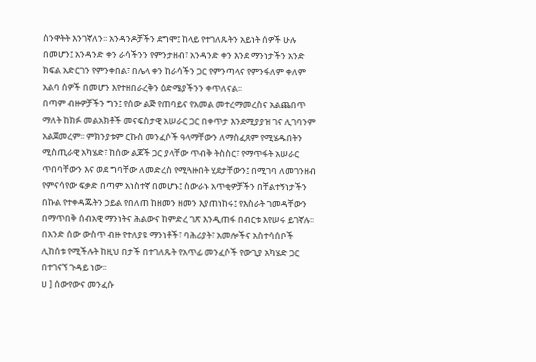ስንዋትት እንገኛለን፡፡ አንዳንዶቻችን ደግሞ፤ ከላይ የተገለጹትን አይነት ሰዎች ሁሉ በመሆን፤ አንዳንድ ቀን ራሳችንን የምንታዘብ፣ አንዳንድ ቀን እንደ ማንነታችን አንድ ክፍል አድርገን የምንቀበል፣ በሌላ ቀን ከራሳችን ጋር የምንጣላና የምንፋለም ቀለም አልባ ሰዎች በመሆን እየተዘበራረቅን ዕድሜያችንን ቀጥለናል፡፡
በጣም ብዙዎቻችን ግን፤ የሰው ልጅ የጠባይና የአመል መተረማመረስና አልጨበጥ ማለት ከክፉ መልአክቶች መናፍስታዊ አሠራር ጋር በቀጥታ እንደሚያያዝ ገና ሊገባንም አልጀመረም፡፡ ምክንያቱም ርኩስ መንፈሶች ዓላማቸውን ለማስፈጸም የሚሄዱበትን ሚስጢራዊ አካሄድ፣ ከሰው ልጆች ጋር ያላቸው ጥብቅ ትስስር፣ የማጥፋት አሠራር ጥበባቸውን እና ወደ ግባቸው ለመድረስ የሚጓዙበት ሂደታቸውን፤ በሚገባ ለመገንዘብ የምናሳየው ፍቃድ በጣም አነስተኛ በመሆኑ፤ ስውራኑ አጥቂዎቻችን በቸልተኝነታችን በኩል የተቀዳጁትን ኃይል የበለጠ ከዘመን ዘመን እያጠነከሩ፤ የእስራት ገመዳቸውን በማጥበቅ ሰብአዊ ማንነትና ሕልውና ከምድረ ገጽ እንዲጠፋ በብርቱ እየሠሩ ይገኛሉ፡፡
በአንድ ሰው ውስጥ ብዙ የተለያዩ ማንነቶች፣ ባሕሪያት፣ አመሎችና አስተሳሰቦች ሊከሰቱ የሚችሉት ከዚህ በታች በተገለጹት የአጥፊ መንፈሶች የውጊያ አካሄድ ጋር በተገናኘ ጉዳይ ነው፡፡
ሀ ] ሰውየውና መንፈሱ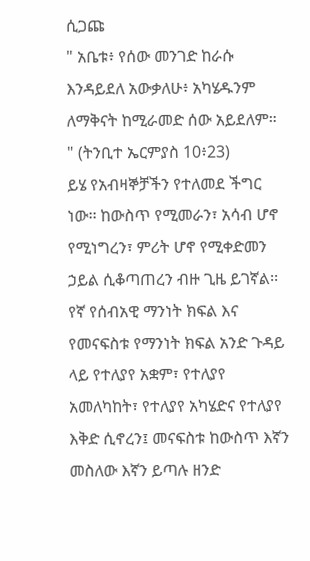ሲጋጩ
" አቤቱ፥ የሰው መንገድ ከራሱ እንዳይደለ አውቃለሁ፥ አካሄዱንም ለማቅናት ከሚራመድ ሰው አይደለም። " (ትንቢተ ኤርምያስ 10፥23)
ይሄ የአብዛኞቻችን የተለመደ ችግር ነው፡፡ ከውስጥ የሚመራን፣ አሳብ ሆኖ የሚነግረን፣ ምሪት ሆኖ የሚቀድመን ኃይል ሲቆጣጠረን ብዙ ጊዜ ይገኛል፡፡ የኛ የሰብአዊ ማንነት ክፍል እና የመናፍስቱ የማንነት ክፍል አንድ ጉዳይ ላይ የተለያየ አቋም፣ የተለያየ አመለካከት፣ የተለያየ አካሄድና የተለያየ እቅድ ሲኖረን፤ መናፍስቱ ከውስጥ እኛን መስለው እኛን ይጣሉ ዘንድ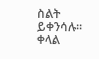ስልት ይቀንሳሉ፡፡
ቀላል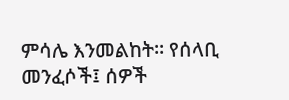ምሳሌ እንመልከት፡፡ የሰላቢ መንፈሶች፤ ሰዎች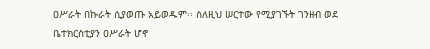ዐሥራት በኩራት ሲያወጡ አይወዱም፡፡ ስለዚህ ሠርተው የሚያገኙት ገንዘብ ወደ ቤተክርስቲያን ዐሥራት ሆኖ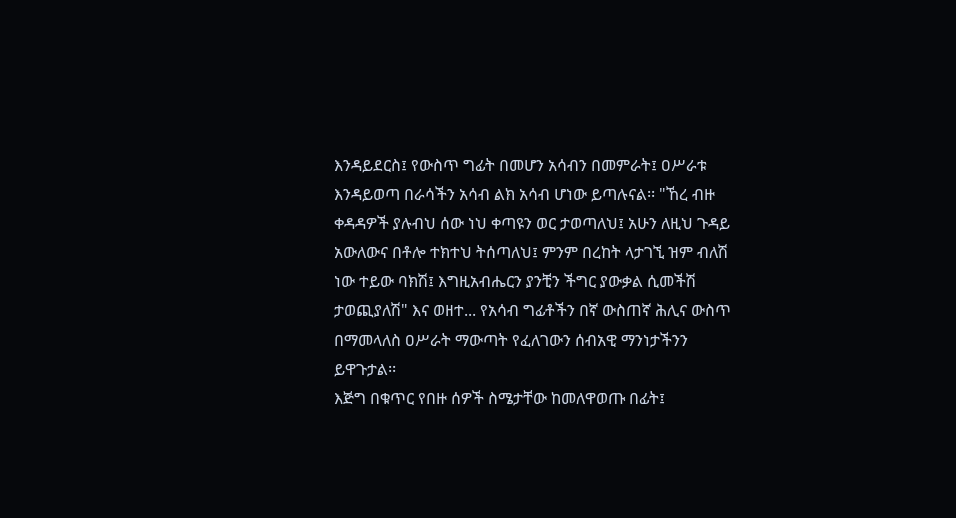እንዳይደርስ፤ የውስጥ ግፊት በመሆን አሳብን በመምራት፤ ዐሥራቱ እንዳይወጣ በራሳችን አሳብ ልክ አሳብ ሆነው ይጣሉናል፡፡ "ኸረ ብዙ ቀዳዳዎች ያሉብህ ሰው ነህ ቀጣዩን ወር ታወጣለህ፤ አሁን ለዚህ ጉዳይ አውለውና በቶሎ ተክተህ ትሰጣለህ፤ ምንም በረከት ላታገኚ ዝም ብለሽ ነው ተይው ባክሽ፤ እግዚአብሔርን ያንቺን ችግር ያውቃል ሲመችሽ ታወጪያለሽ" እና ወዘተ... የአሳብ ግፊቶችን በኛ ውስጠኛ ሕሊና ውስጥ በማመላለስ ዐሥራት ማውጣት የፈለገውን ሰብአዊ ማንነታችንን ይዋጉታል፡፡
እጅግ በቁጥር የበዙ ሰዎች ስሜታቸው ከመለዋወጡ በፊት፤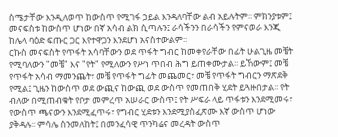ስሜታቸው እንዲለወጥ ከውስጥ የሚገፋ ኃይል እንዳለባቸው ልብ አይሉትም፡፡ ምክንያቱም፤ መናፍስቱ ከውስጥ ሆነው በኛ አሳብ ልክ ሲጣሉን፤ ራሳችንን በራሳችን የምናወራ እንጂ ከሌላ ባዕድ ፍጡር ጋር እየተዋጋን እንደሆነ አናስተውልም፡፡
ርኩስ መናፍስት የጥፋት አሳባቸውን ወደ ጥፋት ግብር ከመቀየራቸው በፊት ሁልጊዜ መቼት የሚባለውን "መቼ" እና "የት" የሚለውን የሥነ ጥበብ ሕግ ይጠቀሙታል፡፡ ይኸውም፤ መቼ የጥፋት አሳብ ማመንጨት፣ መቼ የጥፋት ግፊት መጨመር፣ መቼ የጥፋት ግብርን ማጽደቅ የሚል፤ ጊዜን ከውስጥ ወደ ውጪና ከውጪ ወደ ውስጥ የመጠበቅ ሂደት ይጓዙበታል፡፡ የት ብለው በሚጠብቁት የቦታ መምረጥ አሠራር ውስጥ፤ የት ሥፍራ ላይ ጥፋቱን እንደሚመሩ፣ የውስጥ ጫናውን እንደሚፈጥሩ፣ የግብር ሂደቱን እንደሚያስፈጽሙ እኛ ውስጥ ሆነው ያቅዳሉ፡፡ ምሳሌ ስንመለከት፤ በመንፈሳዊ ጥንካሬና መረዳት ውስጥ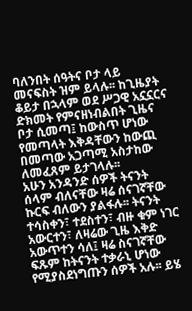ባለንበት ሰዓትና ቦታ ላይ መናፍስት ዝም ይላሉ፡፡ ከጊዜያት ቆይታ በኋላም ወደ ሥጋዊ አኗኗርና ድክመት የምናዘነብልበት ጊዜና ቦታ ሲመጣ፤ ከውስጥ ሆነው የመጣላት እቅዳቸውን ከውጪ በመጣው አጋጣሚ አስታከው ለመፈጸም ይታገላሉ፡፡
አሁን አንዳንድ ሰዎች ትናንት ሰላም ብለናቸው ዛሬ ሰናገኛቸው ኩርፍ ብለውን ያልፋሉ፡፡ ትናንት ተሳስቀን፣ ተደስተን፣ ብዙ ቁም ነገር አውርተን፣ ለዛሬው ጊዜ እቅድ አውጥተን ሳለ፤ ዛሬ ስናገኛቸው ፍጹም ከትናንት ተቃራኒ ሆነው የሚያስደነግጡን ሰዎች አሉ፡፡ ይሄ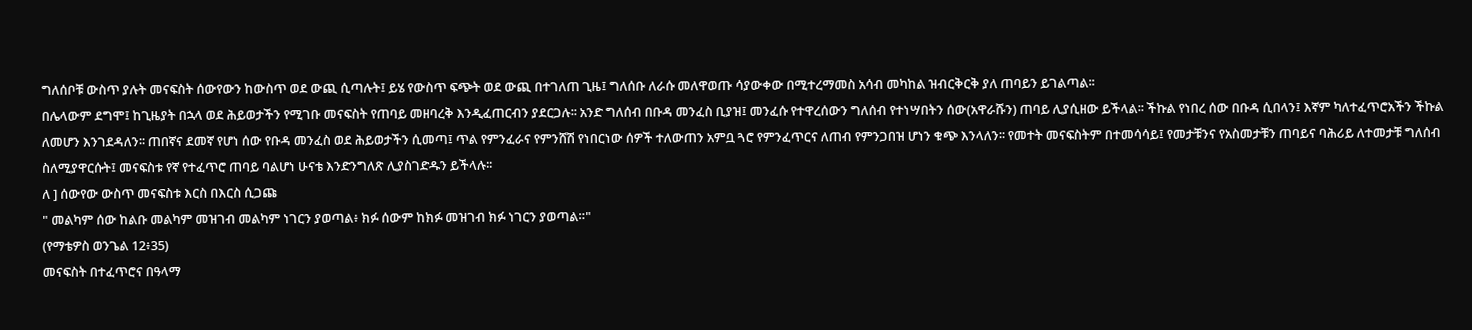ግለሰቦቹ ውስጥ ያሉት መናፍስት ሰውየውን ከውስጥ ወደ ውጪ ሲጣሉት፤ ይሄ የውስጥ ፍጭት ወደ ውጪ በተገለጠ ጊዜ፤ ግለሰቡ ለራሱ መለዋወጡ ሳያውቀው በሚተረማመስ አሳብ መካከል ዝብርቅርቅ ያለ ጠባይን ይገልጣል፡፡
በሌላውም ደግሞ፤ ከጊዜያት በኋላ ወደ ሕይወታችን የሚገቡ መናፍስት የጠባይ መዘባረቅ እንዲፈጠርብን ያደርጋሉ፡፡ አንድ ግለሰብ በቡዳ መንፈስ ቢያዝ፤ መንፈሱ የተዋረሰውን ግለሰብ የተነሣበትን ሰው(አዋራሹን) ጠባይ ሊያሲዘው ይችላል፡፡ ችኩል የነበረ ሰው በቡዳ ሲበላን፤ እኛም ካለተፈጥሮአችን ችኩል ለመሆን እንገደዳለን፡፡ ጠበኛና ደመኛ የሆነ ሰው የቡዳ መንፈስ ወደ ሕይወታችን ሲመጣ፤ ጥል የምንፈራና የምንሸሽ የነበርነው ሰዎች ተለውጠን አምቧ ጓሮ የምንፈጥርና ለጠብ የምንጋበዝ ሆነን ቁጭ እንላለን፡፡ የመተት መናፍስትም በተመሳሳይ፤ የመታቹንና የአስመታቹን ጠባይና ባሕሪይ ለተመታቹ ግለሰብ ስለሚያዋርሱት፤ መናፍስቱ የኛ የተፈጥሮ ጠባይ ባልሆነ ሁናቴ እንድንግለጽ ሊያስገድዱን ይችላሉ፡፡
ለ ] ሰውየው ውስጥ መናፍስቱ እርስ በእርስ ሲጋጩ
" መልካም ሰው ከልቡ መልካም መዝገብ መልካም ነገርን ያወጣል፥ ክፉ ሰውም ከክፉ መዝገብ ክፉ ነገርን ያወጣል።"
(የማቴዎስ ወንጌል 12፥35)
መናፍስት በተፈጥሮና በዓላማ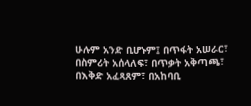ሁሉም አንድ ቢሆኑም፤ በጥፋት አሠራር፣ በስምሪት አሰላለፍ፣ በጥቃት አቅጣጫ፣ በእቅድ አፈጻጸም፣ በአከባቢ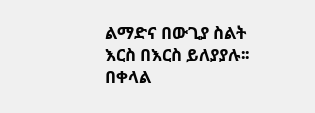ልማድና በውጊያ ስልት እርስ በእርስ ይለያያሉ፡፡
በቀላል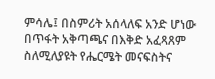ምሳሌ፤ በስምሪት አሰላለፍ አንድ ሆነው በጥፋት አቅጣጫና በእቅድ አፈጻጸም ስለሚለያዩት የሔርሜት መናፍስትና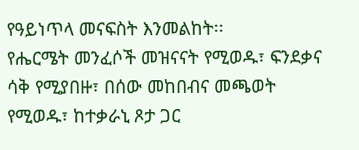የዓይነጥላ መናፍስት እንመልከት፡፡
የሔርሜት መንፈሶች መዝናናት የሚወዱ፣ ፍንደቃና ሳቅ የሚያበዙ፣ በሰው መከበብና መጫወት የሚወዱ፣ ከተቃራኒ ጾታ ጋር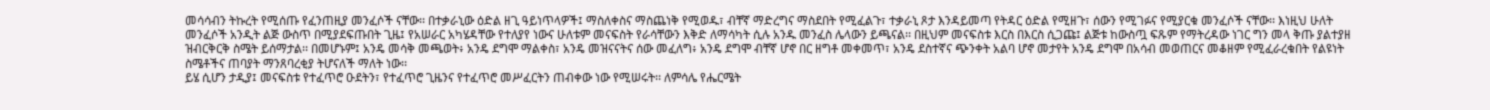መሳሳብን ትኩረት የሚሰጡ የፈንጠዚያ መንፈሶች ናቸው፡፡ በተቃራኒው ዕድል ዘጊ ዓይነጥላዎች፤ ማስለቀስና ማስጨነቅ የሚወዱ፣ ብቸኛ ማድረግና ማስደበት የሚፈልጉ፣ ተቃራኒ ጾታ እንዳይመጣ የትዳር ዕድል የሚዘጉ፣ ሰውን የሚገፉና የሚያርቁ መንፈሶች ናቸው፡፡ እነዚህ ሁለት መንፈሶች አንዲት ልጅ ውስጥ በሚያደፍጡበት ጊዜ፤ የአሠራር አካሄዳቸው የተለያየ ነውና ሁለቱም መናፍስት የራሳቸውን እቅድ ለማሳካት ሲሉ አንዱ መንፈስ ሌላውን ይጫናል፡፡ በዚህም መናፍስቱ እርስ በእርስ ሲጋጩ፤ ልጅቱ ከውስጧ ፍጹም የማትረዳው ነገር ግን መላ ቅጡ ያልተያዘ ዝብርቅርቅ ስሜት ይሰማታል፡፡ በመሆኑም፤ አንዴ መሳቅ መጫወት፥ አንዴ ደግሞ ማልቀስ፣ አንዴ መዝናናትና ሰው መፈለግ፥ አንዴ ደግሞ ብቸኛ ሆኖ በር ዘግቶ መቀመጥ፣ አንዴ ደስተኛና ጭንቀት አልባ ሆኖ መታየት አንዴ ደግሞ በአሳብ መወጠርና መቆዘም የሚፈራረቁበት የልዩነት ስሜቶችና ጠባያት ማንጸባረቂያ ትሆናለች ማለት ነው፡፡
ይሄ ሲሆን ታዲያ፤ መናፍስቱ የተፈጥሮ ዑደትን፣ የተፈጥሮ ጊዜንና የተፈጥሮ መሥፈርትን ጠብቀው ነው የሚሠሩት፡፡ ለምሳሌ የሔርሜት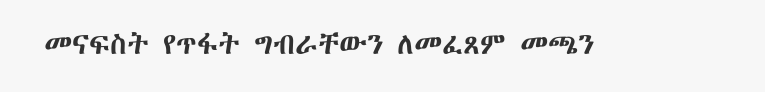መናፍስት የጥፋት ግብራቸውን ለመፈጸም መጫን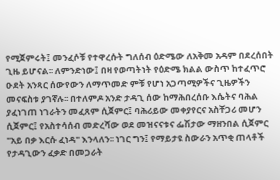የሚጀምሩት፤ መንፈሶቹ የተዋረሱት ግለሰብ ዕድሜው ለአቅመ አዳም በደረሰበት ጊዜ ይሆናል፡፡ ለምንድነው፤ በዛ የወጣትነት የዕድሜ ክልል ውስጥ ከተፈጥሮ ዑደት አንጻር ሰውየውን ለማጥመድ ምቹ የሆነ አጋጣሚዎችና ጊዜዎችን መናፍስቱ ያገኛሉ፡፡ በተለምዶ አንድ ታዳጊ ሰው ከማሕበረሰቡ እሴትና ባሕል ያፈነገጠ ነገራትን መፈጸም ሲጀምር፤ ባሕሪይው መቀያየርና አስቸጋሪ መሆን ሲጀምር፤ የአስተሳሰብ መድረሻው ወደ መዝናናቱና ፌሽታው ማዘንበል ሲጀምር "አይ በቃ እርሱ ፈነዳ" እንላለን፡፡ ነገር ግን፤ የማይታዩ ስውራን አጥቂ ጠላቶች የታዳጊውን ፈቃድ በመጋራት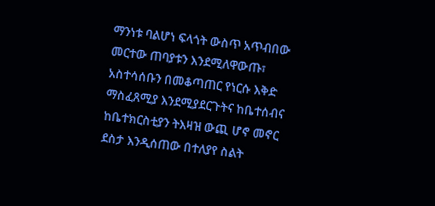ማንነቱ ባልሆነ ፍላጎት ውስጥ አጥብበው መርተው ጠባያቱን እንደሚለዋውጡ፣ አስተሳሰቡን በመቆጣጠር የነርሱ እቅድ ማስፈጸሚያ እንደሚያደርጉትና ከቤተሰብና ከቤተክርስቲያን ትእዛዝ ውጪ ሆኖ መኖር ደስታ እንዲሰጠው በተለያየ ስልት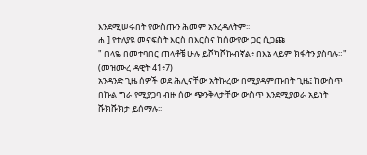እንደሚሠሩበት የውስጡን ሕመም አንረዳለትም፡፡
ሐ ] የተለያዩ መናፍስት እርስ በእርስና ከሰውየው ጋር ሲጋጩ
" በላዬ በመተባበር ጠላቶቼ ሁሉ ይሾካሾኩብኛል፥ በእኔ ላይም ክፋትን ያስባሉ።" (መዝሙረ ዳዊት 41፥7)
አንዳንድ ጊዜ ሰዎች ወደ ሕሊናቸው አትኩረው በሚያዳምጡበት ጊዜ፤ ከውስጥ በኩል ግራ የሚያጋባ ብዙ ሰው ጭንቅላታቸው ውስጥ እንደሚያወራ አይነት ሹክሹክታ ይሰማሉ፡፡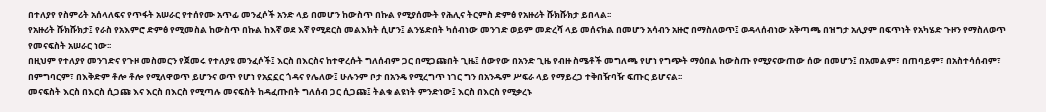በተለያየ የስምሪት አሰላለፍና የጥፋት አሠራር የተሰየሙ አጥፊ መንፈሶች አንድ ላይ በመሆን ከውስጥ በኩል የሚያሰሙት የሕሊና ትርምስ ድምፅ የአዙሪት ሹክሹክታ ይበላል፡፡
የአዙሪት ሹክሹክታ፤ የራስ የአእምሮ ድምፅ የሚመስል ከውስጥ በኩል ከእኛ ወደ እኛ የሚደርስ መልእክት ሲሆን፤ ልንሄድበት ካሰብነው መንገድ ወይም መድረሻ ላይ መሰናክል በመሆን አሳብን አዙሮ በማስለወጥ፤ ወዳላሰብነው አቅጣጫ በዝግታ አሊያም በፍጥነት የአካሄድ ጉዞን የማስለወጥ የመናፍስት አሠራር ነው፡፡
በዚህም የተለያየ መንገድና የጉዞ መስመርን የጀመሩ የተለያዩ መንፈሶች፤ እርስ በእርስና ከተዋረሱት ግለሰብም ጋር በሚጋጩበት ጊዜ፤ ሰውየው በአንድ ጊዜ የብዙ ስሜቶች መግለጫ የሆነ የግጭት ማዕበል ከውስጡ የሚያናውጠው ሰው በመሆን፤ በአመልም፣ በጠባይም፣ በአስተሳሰብም፣ በምግባርም፣ በእቅድም ቶሎ ቶሎ የሚለዋወጥ ይሆንና ወጥ የሆነ የአኗኗር ጎዳና የሌለው፤ ሁሉንም ቦታ በአንዴ የሚረግጥ ነገር ግን በአንዱም ሥፍራ ላይ የማይረጋ ተቅበዥባዥ ፍጡር ይሆናል፡፡
መናፍስት እርስ በእርስ ሲጋጩ እና እርስ በእርስ የሚጣሉ መናፍስት ከዳፈጡበት ግለሰብ ጋር ሲጋጩ፤ ትልቁ ልዩነት ምንድነው፤ እርስ በእርስ የሚቃረኑ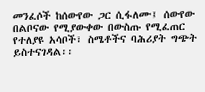መንፈሶች ከሰውየው ጋር ሲፋለሙ፤ ሰውየው በልቦናው የሚያውቀው በውስጡ የሚፈጠር የተለያዩ አሳቦች፣ ስሜቶችና ባሕሪያት ግጭት ይስተናገዳል፡፡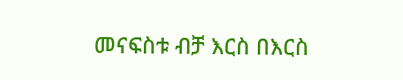መናፍስቱ ብቻ እርስ በእርስ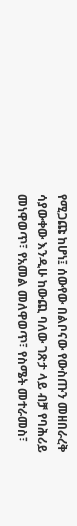የሚጋጩ ከሆነ፤ ሰውየው በልቦናው የውስጡን መዘበራረቅ ሳያውቀው እንዲሁ ከውጪ ባለው ገጽታ ላይ ብቻ የባሕሪይ መነዋወጥ፣ የአመል መለዋወጥ፣ የስሜት መተራመስ፣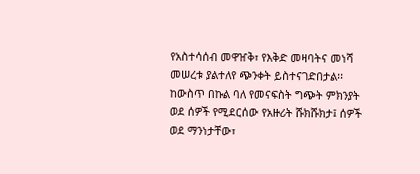የአስተሳሰብ መዋዠቅ፣ የእቅድ መዛባትና መነሻ መሠረቱ ያልተለየ ጭንቀት ይስተናገድበታል፡፡
ከውስጥ በኩል ባለ የመናፍስት ግጭት ምክንያት ወደ ሰዎች የሚደርሰው የአዙሪት ሹክሹክታ፤ ሰዎች ወደ ማንነታቸው፣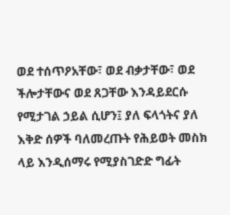ወደ ተሰጥዖአቸው፣ ወደ ብቃታቸው፣ ወደ ችሎታቸውና ወደ ጸጋቸው እንዳይደርሱ የሚታገል ኃይል ሲሆን፤ ያለ ፍላጎትና ያለ እቅድ ሰዎች ባለመረጡት የሕይወት መስክ ላይ እንዲሰማሩ የሚያስገድድ ግፊት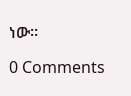ነው፡፡

0 Comments